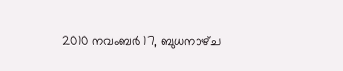2010 നവംബർ 17, ബുധനാഴ്‌ച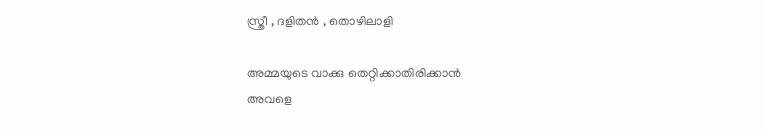സ്ത്രീ , ദളിതന്‍ , തൊഴിലാളി

അമ്മയുടെ വാക്കു തെറ്റിക്കാതിരിക്കാന്‍
അവളെ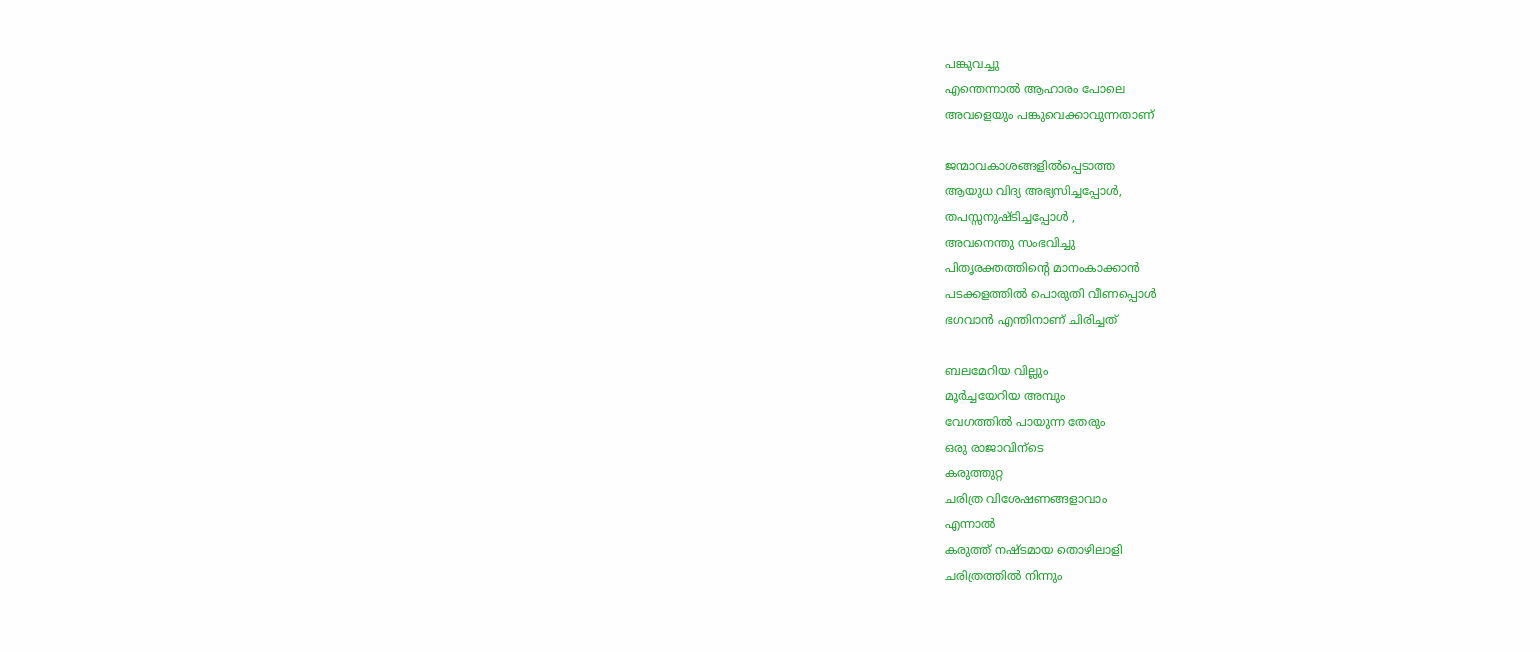പങ്കുവച്ചു
എന്തെന്നാല്‍ ആഹാരം പോലെ
അവളെയും പങ്കുവെക്കാവുന്നതാണ്

ജന്മാവകാശങ്ങളില്‍പ്പെടാത്ത
ആയുധ വിദ്യ അഭ്യസിച്ചപ്പോള്‍,
തപസ്സനുഷ്ടിച്ചപ്പോള്‍ ,
അവനെന്തു സംഭവിച്ചു
പിതൃരക്തത്തിന്റെ മാനംകാക്കാന്‍
പടക്കളത്തില്‍ പൊരുതി വീണപ്പൊള്‍
ഭഗവാന്‍ എന്തിനാണ് ചിരിച്ചത്

ബലമേറിയ വില്ലും
മൂര്‍ച്ചയേറിയ അമ്പും
വേഗത്തില്‍ പായുന്ന തേരും
ഒരു രാജാവിന്ടെ
കരുത്തുറ്റ
ചരിത്ര വിശേഷണങ്ങളാവാം
എന്നാല്‍
കരുത്ത് നഷ്ടമായ തൊഴിലാളി
ചരിത്രത്തില്‍ നിന്നും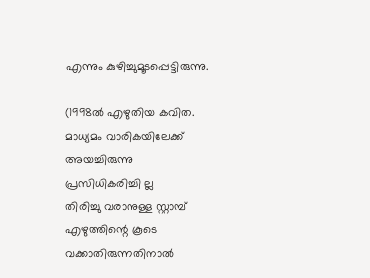എന്നും കുഴിച്ചുമൂടപ്പെട്ടിരുന്നു.

(1998ല്‍ എഴുതിയ കവിത.
മാധ്യമം വാരികയിലേക്ക്‌
അയച്ചിരുന്നു
പ്രസിധികരിച്ചി ല്ല
തിരിച്ചു വരാനുള്ള സ്റ്റാമ്പ്‌
എഴുത്തിന്റെ കൂടെ
വക്കാതിരുന്നതിനാല്‍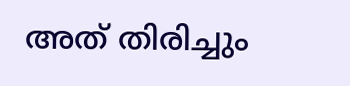അത് തിരിച്ചും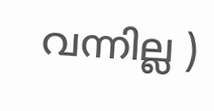വന്നില്ല )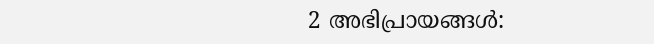2 അഭിപ്രായങ്ങൾ: